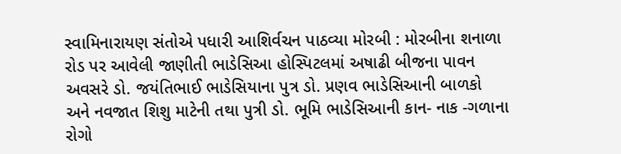સ્વામિનારાયણ સંતોએ પધારી આશિર્વચન પાઠવ્યા મોરબી : મોરબીના શનાળા રોડ પર આવેલી જાણીતી ભાડેસિઆ હોસ્પિટલમાં અષાઢી બીજના પાવન અવસરે ડો. જયંતિભાઈ ભાડેસિયાના પુત્ર ડો. પ્રણવ ભાડેસિઆની બાળકો અને નવજાત શિશુ માટેની તથા પુત્રી ડો. ભૂમિ ભાડેસિઆની કાન- નાક -ગળાના રોગો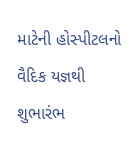માટેની હોસ્પીટલનો વૈદિક યજ્ઞથી શુભારંભ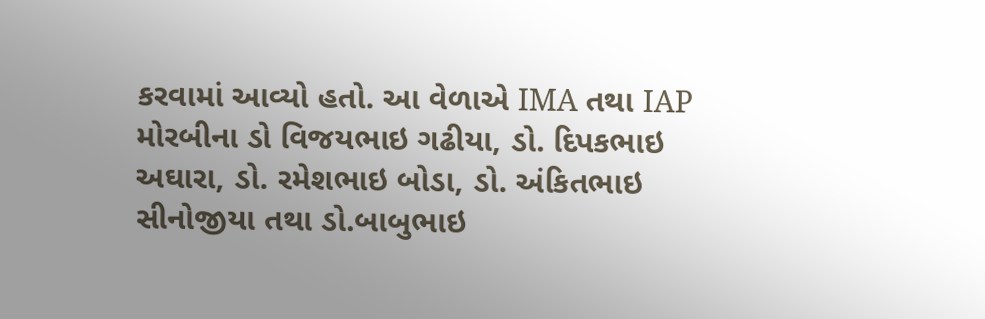કરવામાં આવ્યો હતો. આ વેળાએ IMA તથા IAP મોરબીના ડો વિજયભાઇ ગઢીયા, ડો. દિપકભાઇ અઘારા, ડો. રમેશભાઇ બોડા, ડો. અંકિતભાઇ સીનોજીયા તથા ડો.બાબુભાઇ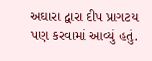અઘારા દ્વારા દીપ પ્રાગટય પણ કરવામાં આવ્યું હતું.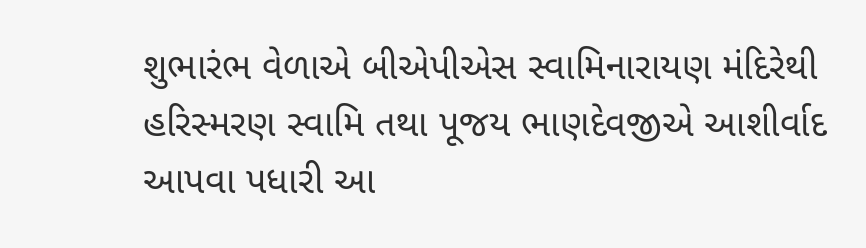શુભારંભ વેળાએ બીએપીએસ સ્વામિનારાયણ મંદિરેથી હરિસ્મરણ સ્વામિ તથા પૂજય ભાણદેવજીએ આશીર્વાદ આપવા પધારી આ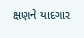ક્ષણને યાદગાર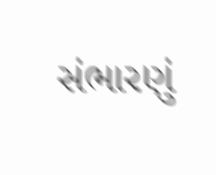સંભારણું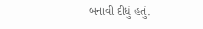બનાવી દીધું હતું.